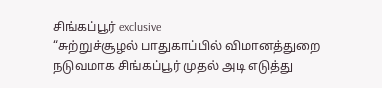சிங்கப்பூர் exclusive
“சுற்றுச்சூழல் பாதுகாப்பில் விமானத்துறை நடுவமாக சிங்கப்பூர் முதல் அடி எடுத்து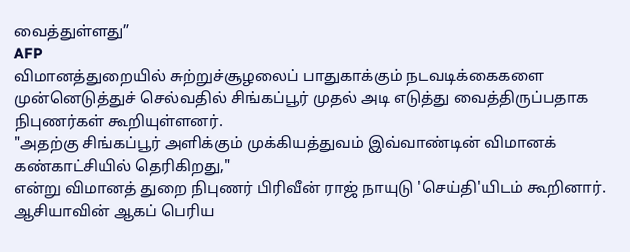வைத்துள்ளது”
AFP
விமானத்துறையில் சுற்றுச்சூழலைப் பாதுகாக்கும் நடவடிக்கைகளை முன்னெடுத்துச் செல்வதில் சிங்கப்பூர் முதல் அடி எடுத்து வைத்திருப்பதாக நிபுணர்கள் கூறியுள்ளனர்.
"அதற்கு சிங்கப்பூர் அளிக்கும் முக்கியத்துவம் இவ்வாண்டின் விமானக் கண்காட்சியில் தெரிகிறது,"
என்று விமானத் துறை நிபுணர் பிரிவீன் ராஜ் நாயுடு 'செய்தி'யிடம் கூறினார்.
ஆசியாவின் ஆகப் பெரிய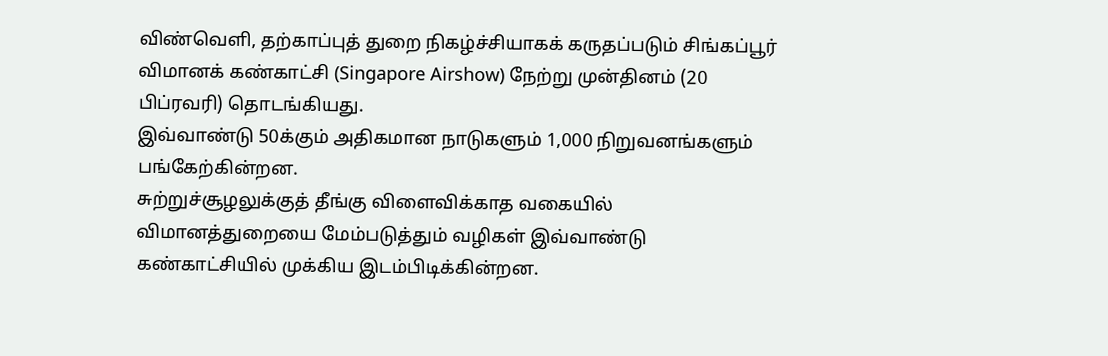விண்வெளி, தற்காப்புத் துறை நிகழ்ச்சியாகக் கருதப்படும் சிங்கப்பூர் விமானக் கண்காட்சி (Singapore Airshow) நேற்று முன்தினம் (20 பிப்ரவரி) தொடங்கியது.
இவ்வாண்டு 50க்கும் அதிகமான நாடுகளும் 1,000 நிறுவனங்களும் பங்கேற்கின்றன.
சுற்றுச்சூழலுக்குத் தீங்கு விளைவிக்காத வகையில் விமானத்துறையை மேம்படுத்தும் வழிகள் இவ்வாண்டு கண்காட்சியில் முக்கிய இடம்பிடிக்கின்றன.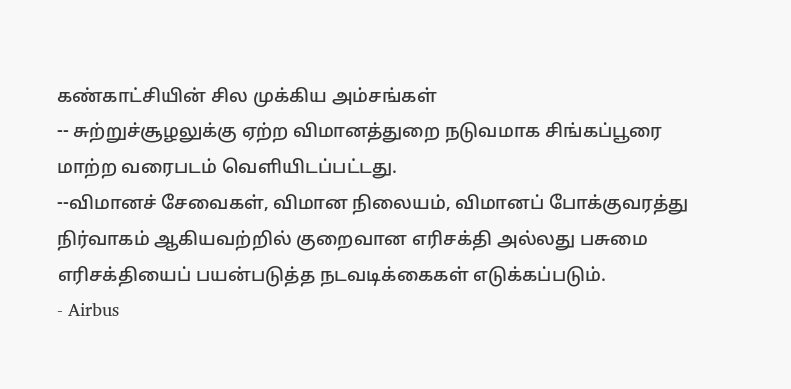கண்காட்சியின் சில முக்கிய அம்சங்கள்
-- சுற்றுச்சூழலுக்கு ஏற்ற விமானத்துறை நடுவமாக சிங்கப்பூரை மாற்ற வரைபடம் வெளியிடப்பட்டது.
--விமானச் சேவைகள், விமான நிலையம், விமானப் போக்குவரத்து நிர்வாகம் ஆகியவற்றில் குறைவான எரிசக்தி அல்லது பசுமை எரிசக்தியைப் பயன்படுத்த நடவடிக்கைகள் எடுக்கப்படும்.
- Airbus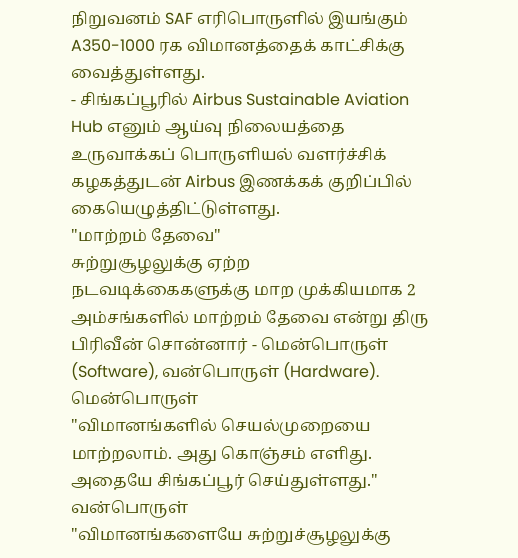நிறுவனம் SAF எரிபொருளில் இயங்கும் A350-1000 ரக விமானத்தைக் காட்சிக்கு வைத்துள்ளது.
- சிங்கப்பூரில் Airbus Sustainable Aviation Hub எனும் ஆய்வு நிலையத்தை உருவாக்கப் பொருளியல் வளர்ச்சிக் கழகத்துடன் Airbus இணக்கக் குறிப்பில் கையெழுத்திட்டுள்ளது.
"மாற்றம் தேவை"
சுற்றுசூழலுக்கு ஏற்ற நடவடிக்கைகளுக்கு மாற முக்கியமாக 2 அம்சங்களில் மாற்றம் தேவை என்று திரு பிரிவீன் சொன்னார் - மென்பொருள் (Software), வன்பொருள் (Hardware).
மென்பொருள்
"விமானங்களில் செயல்முறையை மாற்றலாம். அது கொஞ்சம் எளிது. அதையே சிங்கப்பூர் செய்துள்ளது."
வன்பொருள்
"விமானங்களையே சுற்றுச்சூழலுக்கு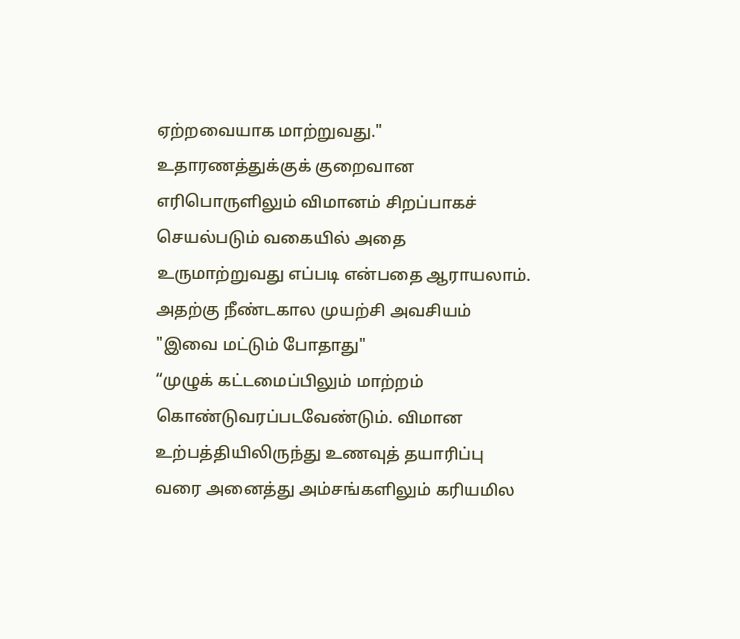ஏற்றவையாக மாற்றுவது."
உதாரணத்துக்குக் குறைவான எரிபொருளிலும் விமானம் சிறப்பாகச் செயல்படும் வகையில் அதை உருமாற்றுவது எப்படி என்பதை ஆராயலாம். அதற்கு நீண்டகால முயற்சி அவசியம்
"இவை மட்டும் போதாது"
“முழுக் கட்டமைப்பிலும் மாற்றம் கொண்டுவரப்படவேண்டும். விமான உற்பத்தியிலிருந்து உணவுத் தயாரிப்பு வரை அனைத்து அம்சங்களிலும் கரியமில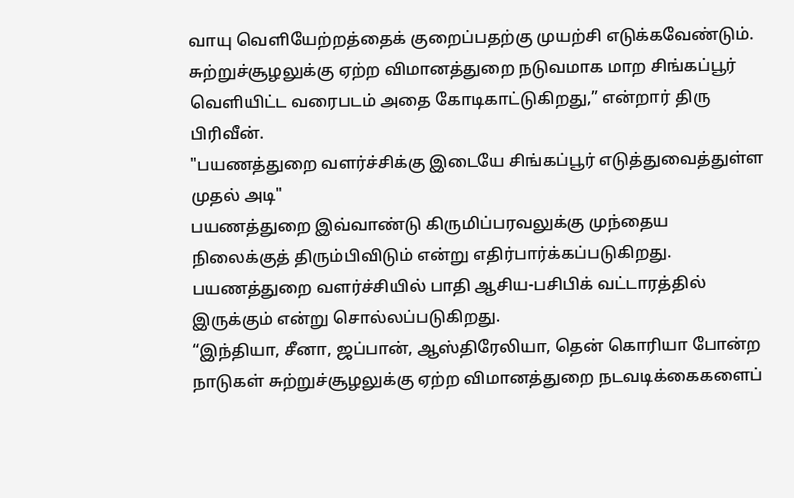வாயு வெளியேற்றத்தைக் குறைப்பதற்கு முயற்சி எடுக்கவேண்டும். சுற்றுச்சூழலுக்கு ஏற்ற விமானத்துறை நடுவமாக மாற சிங்கப்பூர் வெளியிட்ட வரைபடம் அதை கோடிகாட்டுகிறது,” என்றார் திரு பிரிவீன்.
"பயணத்துறை வளர்ச்சிக்கு இடையே சிங்கப்பூர் எடுத்துவைத்துள்ள முதல் அடி"
பயணத்துறை இவ்வாண்டு கிருமிப்பரவலுக்கு முந்தைய நிலைக்குத் திரும்பிவிடும் என்று எதிர்பார்க்கப்படுகிறது. பயணத்துறை வளர்ச்சியில் பாதி ஆசிய-பசிபிக் வட்டாரத்தில் இருக்கும் என்று சொல்லப்படுகிறது.
“இந்தியா, சீனா, ஜப்பான், ஆஸ்திரேலியா, தென் கொரியா போன்ற நாடுகள் சுற்றுச்சூழலுக்கு ஏற்ற விமானத்துறை நடவடிக்கைகளைப்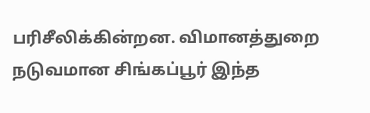பரிசீலிக்கின்றன. விமானத்துறை நடுவமான சிங்கப்பூர் இந்த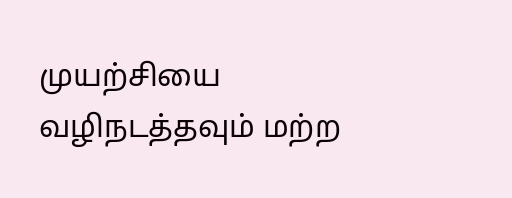முயற்சியை வழிநடத்தவும் மற்ற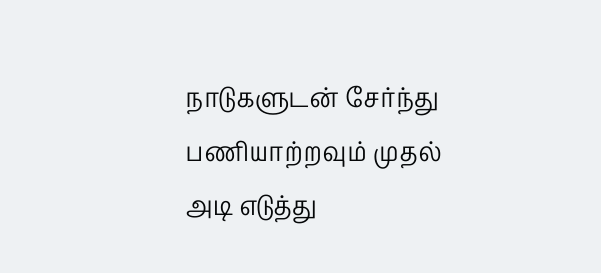நாடுகளுடன் சேர்ந்து பணியாற்றவும் முதல் அடி எடுத்து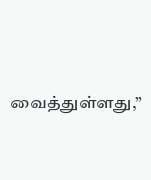வைத்துள்ளது,”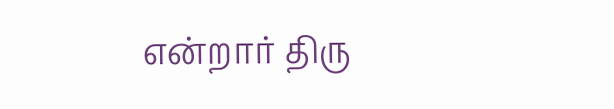என்றார் திரு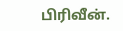பிரிவீன்.